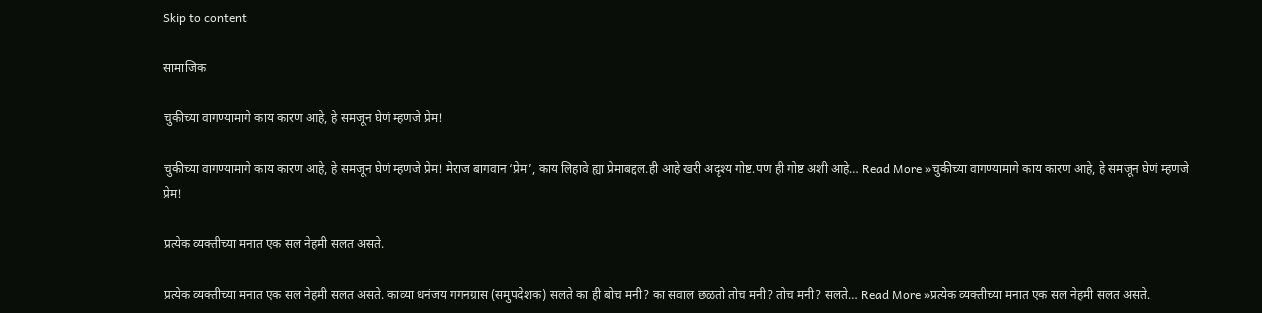Skip to content

सामाजिक

चुकीच्या वागण्यामागे काय कारण आहे, हे समजून घेणं म्हणजे प्रेम!

चुकीच्या वागण्यामागे काय कारण आहे, हे समजून घेणं म्हणजे प्रेम! मेराज बागवान ‘प्रेम’, काय लिहावे ह्या प्रेमाबद्दल.ही आहे खरी अदृश्य गोष्ट.पण ही गोष्ट अशी आहे… Read More »चुकीच्या वागण्यामागे काय कारण आहे, हे समजून घेणं म्हणजे प्रेम!

प्रत्येक व्यक्तीच्या मनात एक सल नेहमी सलत असते.

प्रत्येक व्यक्तीच्या मनात एक सल नेहमी सलत असते. काव्या धनंजय गगनग्रास (समुपदेशक) सलते का ही बोच मनी? का सवाल छळतो तोच मनी? तोच मनी? सलते… Read More »प्रत्येक व्यक्तीच्या मनात एक सल नेहमी सलत असते.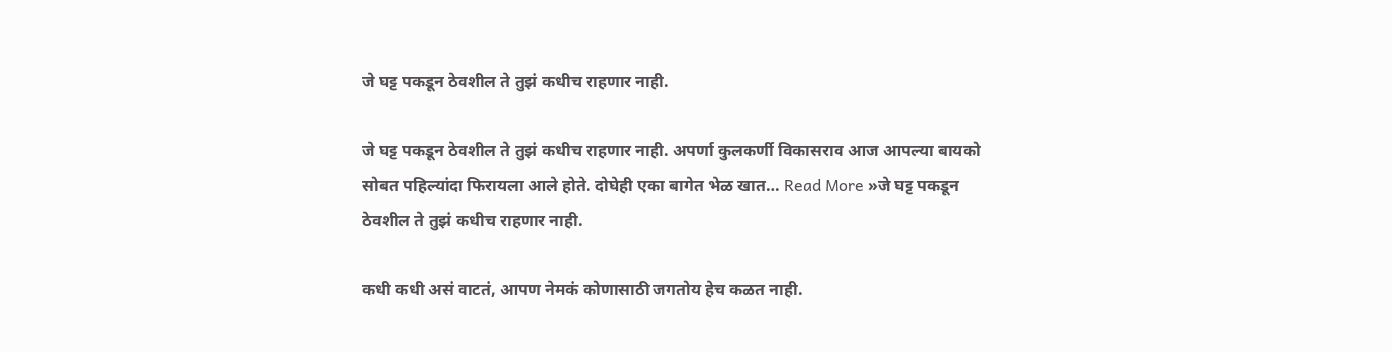जे घट्ट पकडून ठेवशील ते तुझं कधीच राहणार नाही.

जे घट्ट पकडून ठेवशील ते तुझं कधीच राहणार नाही. अपर्णा कुलकर्णी विकासराव आज आपल्या बायको सोबत पहिल्यांदा फिरायला आले होते. दोघेही एका बागेत भेळ खात… Read More »जे घट्ट पकडून ठेवशील ते तुझं कधीच राहणार नाही.

कधी कधी असं वाटतं, आपण नेमकं कोणासाठी जगतोय हेच कळत नाही.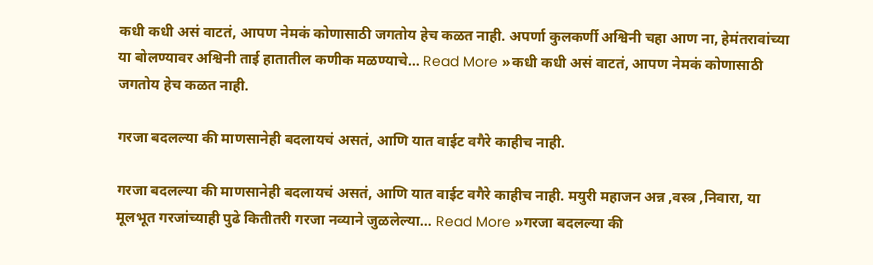कधी कधी असं वाटतं, आपण नेमकं कोणासाठी जगतोय हेच कळत नाही. अपर्णा कुलकर्णी अश्विनी चहा आण ना, हेमंतरावांच्या या बोलण्यावर अश्विनी ताई हातातील कणीक मळण्याचे… Read More »कधी कधी असं वाटतं, आपण नेमकं कोणासाठी जगतोय हेच कळत नाही.

गरजा बदलल्या की माणसानेही बदलायचं असतं, आणि यात वाईट वगैरे काहीच नाही.

गरजा बदलल्या की माणसानेही बदलायचं असतं, आणि यात वाईट वगैरे काहीच नाही. मयुरी महाजन अन्न ,वस्त्र ,निवारा, या मूलभूत गरजांच्याही पुढे कितीतरी गरजा नव्याने जुळलेल्या… Read More »गरजा बदलल्या की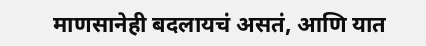माणसानेही बदलायचं असतं, आणि यात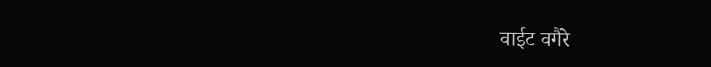वाईट वगैरे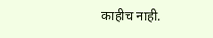काहीच नाही.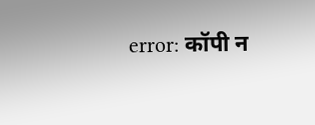error: कॉपी न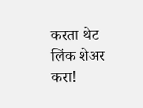करता थेट लिंक शेअर करा!